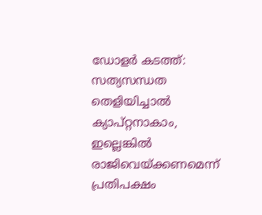ഡോളര്‍ കടത്ത്: സത്യസന്ധത തെളിയിച്ചാല്‍ ക്യാപ്റ്റനാകാം, ഇല്ലെങ്കില്‍ രാജിവെയ്ക്കണമെന്ന് പ്രതിപക്ഷം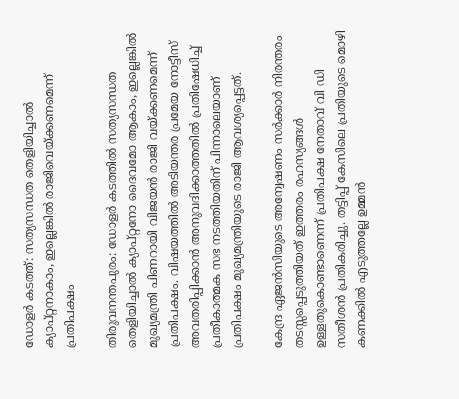ഡോളര്‍ കടത്ത്: സത്യസന്ധത തെളിയിച്ചാല്‍ ക്യാപ്റ്റനാകാം, ഇല്ലെങ്കില്‍ രാജിവെയ്ക്കണമെന്ന് പ്രതിപക്ഷം

തിരുവനന്തപുരം: ഡോളര്‍ കടത്തില്‍ സത്യസന്ധത തെളിയിച്ചാല്‍ ക്യാപ്റ്റനോ ദൈവമോ ആകാം, ഇല്ലെങ്കില്‍ മുഖ്യമന്ത്രി പിണറായി വിജയന്‍ രാജി വയ്ക്കണമെന്ന് പ്രതിപക്ഷം. വിഷയത്തില്‍ അടിയന്തര പ്രമേയ നോട്ടീസ് അവതരിപ്പിക്കാന്‍ അനുവദിക്കാത്തതില്‍ പ്രതിഷേധിച്ച് പ്രതീകാത്മക സഭ നടത്തിയതിന് പിന്നാലെയാണ് പ്രതിപക്ഷം മുഖ്യമന്ത്രിയുടെ രാജി ആവശ്യപ്പെട്ടത്.

കേന്ദ്ര ഏജന്‍സിയുടെ അന്വേഷണം സര്‍ക്കാര്‍ നിരന്തരം തടസ്സപ്പെടുത്തിയത് ഇത്തരം രഹസ്യങ്ങള്‍ ഉള്ളതുകൊണ്ടാണെന്ന് പ്രതിപക്ഷ നേതാവ് വി ഡി സതീശന്‍ പ്രതികരിച്ചു. തട്ടിപ്പ് കേസിലെ പ്രതിയുടെ മൊഴി കണക്കില്‍ എടുത്തല്ലേ ഉമ്മന്‍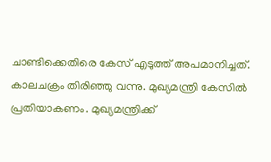ചാണ്ടിക്കെതിരെ കേസ് എടുത്ത് അപമാനിച്ചത്. കാലചക്രം തിരിഞ്ഞു വന്നു. മുഖ്യമന്ത്രി കേസില്‍ പ്രതിയാകണം. മുഖ്യമന്ത്രിക്ക്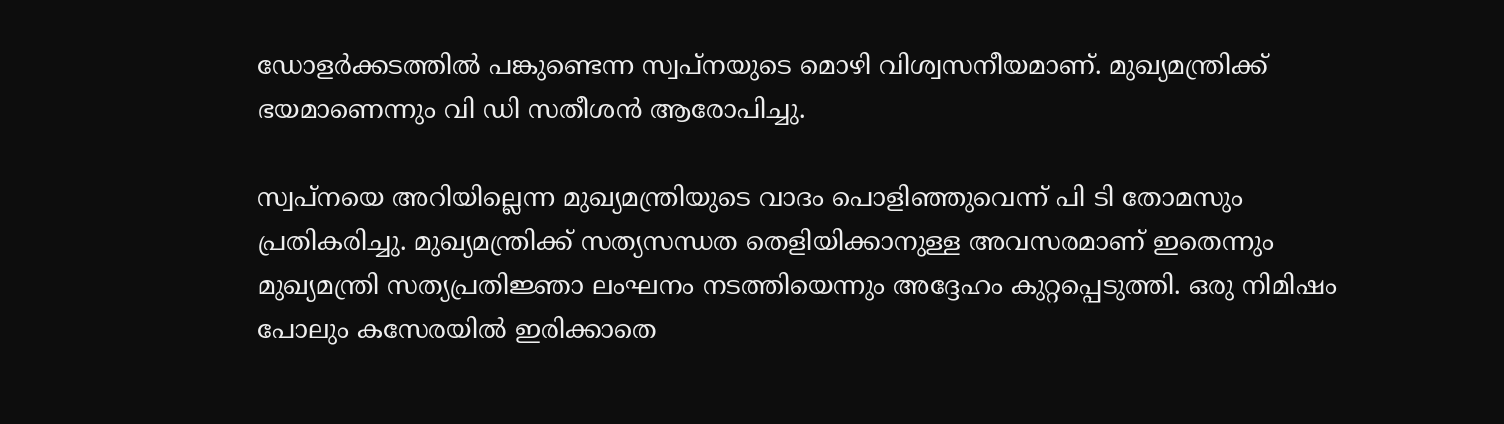ഡോളര്‍ക്കടത്തില്‍ പങ്കുണ്ടെന്ന സ്വപ്നയുടെ മൊഴി വിശ്വസനീയമാണ്. മുഖ്യമന്ത്രിക്ക് ഭയമാണെന്നും വി ഡി സതീശന്‍ ആരോപിച്ചു.

സ്വപ്നയെ അറിയില്ലെന്ന മുഖ്യമന്ത്രിയുടെ വാദം പൊളിഞ്ഞുവെന്ന് പി ടി തോമസും പ്രതികരിച്ചു. മുഖ്യമന്ത്രിക്ക് സത്യസന്ധത തെളിയിക്കാനുള്ള അവസരമാണ് ഇതെന്നും മുഖ്യമന്ത്രി സത്യപ്രതിജ്ഞാ ലംഘനം നടത്തിയെന്നും അദ്ദേഹം കുറ്റപ്പെടുത്തി. ഒരു നിമിഷം പോലും കസേരയില്‍ ഇരിക്കാതെ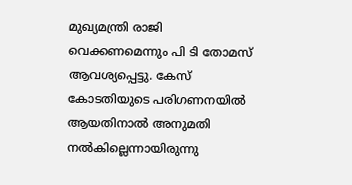മുഖ്യമന്ത്രി രാജി വെക്കണമെന്നും പി ടി തോമസ് ആവശ്യപ്പെട്ടു. കേസ് കോടതിയുടെ പരിഗണനയില്‍ ആയതിനാല്‍ അനുമതി നല്‍കില്ലെന്നായിരുന്നു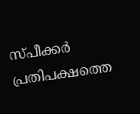സ്പീക്കര്‍ പ്രതിപക്ഷത്തെ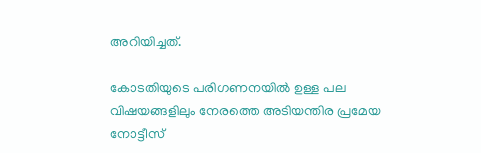അറിയിച്ചത്.

കോടതിയുടെ പരിഗണനയില്‍ ഉള്ള പല വിഷയങ്ങളിലും നേരത്തെ അടിയന്തിര പ്രമേയ നോട്ടീസ്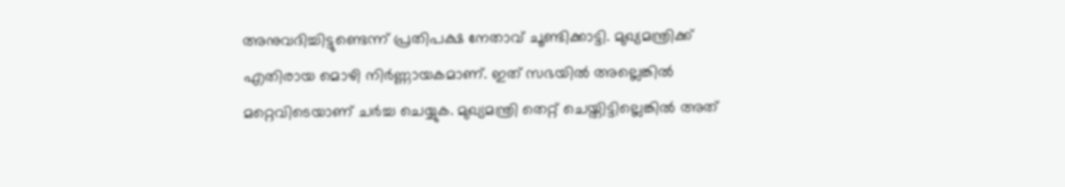അനുവദിച്ചിട്ടുണ്ടെന്ന് പ്രതിപക്ഷ നേതാവ് ചൂണ്ടിക്കാട്ടി. മുഖ്യമന്ത്രിക്ക് എതിരായ മൊഴി നിര്‍ണ്ണായകമാണ്. ഇത് സഭയില്‍ അല്ലെങ്കില്‍ മറ്റെവിടെയാണ് ചര്‍ച്ച ചെയ്യുക. മുഖ്യമന്ത്രി തെറ്റ് ചെയ്തിട്ടില്ലെങ്കില്‍ അത്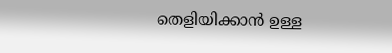തെളിയിക്കാന്‍ ഉള്ള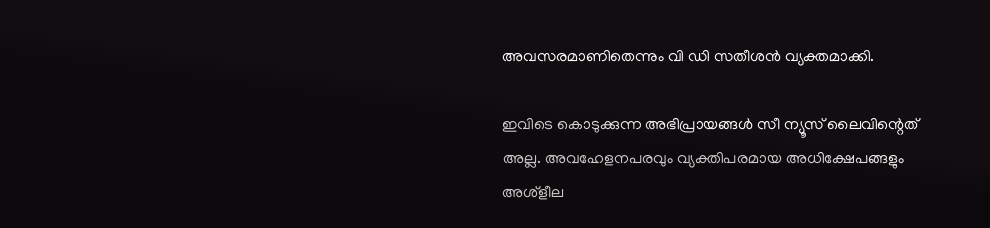അവസരമാണിതെന്നും വി ഡി സതീശന്‍ വ്യക്തമാക്കി.

ഇവിടെ കൊടുക്കുന്ന അഭിപ്രായങ്ങള്‍ സീ ന്യൂസ് ലൈവിന്റെത് അല്ല. അവഹേളനപരവും വ്യക്തിപരമായ അധിക്ഷേപങ്ങളും അശ്‌ളീല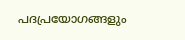പദപ്രയോഗങ്ങളും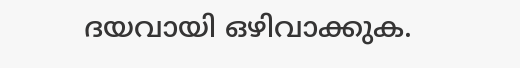ദയവായി ഒഴിവാക്കുക.